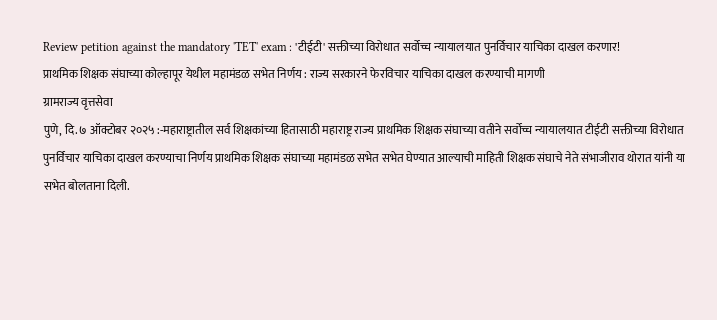Review petition against the mandatory 'TET' exam : 'टीईटी' सक्तीच्या विरोधात सर्वोच्च न्यायालयात पुनर्विचार याचिका दाखल करणार!
प्राथमिक शिक्षक संघाच्या कोल्हापूर येथील महामंडळ सभेत निर्णय : राज्य सरकारने फेरविचार याचिका दाखल करण्याची मागणी
ग्रामराज्य वृत्तसेवा
पुणे, दि. ७ ऑक्टोबर २०२५ :-महाराष्ट्रातील सर्व शिक्षकांच्या हितासाठी महाराष्ट्र राज्य प्राथमिक शिक्षक संघाच्या वतीने सर्वोच्च न्यायालयात टीईटी सक्तीच्या विरोधात पुनर्विचार याचिका दाखल करण्याचा निर्णय प्राथमिक शिक्षक संघाच्या महामंडळ सभेत सभेत घेण्यात आल्याची माहिती शिक्षक संघाचे नेते संभाजीराव थोरात यांनी या सभेत बोलताना दिली.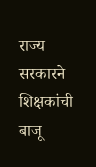राज्य सरकारने शिक्षकांची बाजू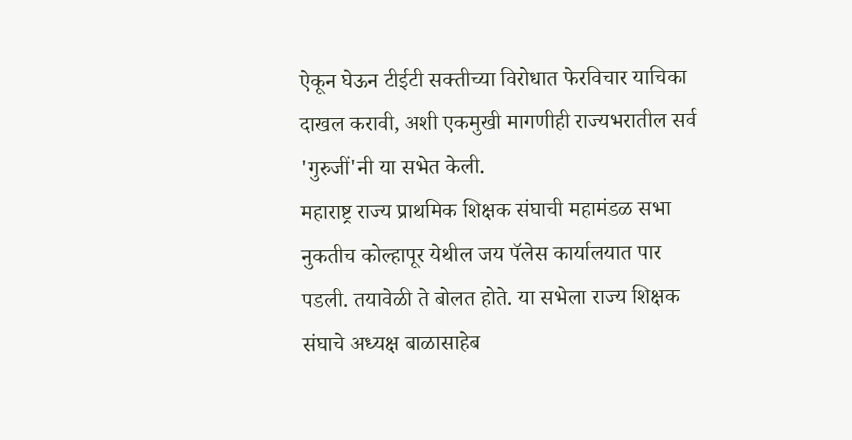ऐकून घेऊन टीईटी सक्तीच्या विरोधात फेरविचार याचिका दाखल करावी, अशी एकमुखी मागणीही राज्यभरातील सर्व 'गुरुजीं'नी या सभेत केली.
महाराष्ट्र राज्य प्राथमिक शिक्षक संघाची महामंडळ सभा नुकतीच कोल्हापूर येथील जय पॅलेस कार्यालयात पार पडली. तयावेळी ते बोलत होते. या सभेला राज्य शिक्षक संघाचे अध्यक्ष बाळासाहेब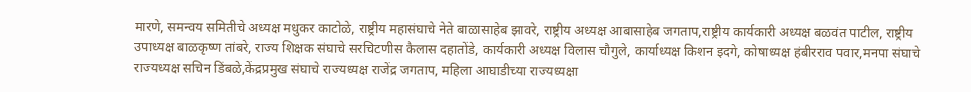मारणे, समन्वय समितीचे अध्यक्ष मधुकर काटोळे, राष्ट्रीय महासंघाचे नेते बाळासाहेब झावरे, राष्ट्रीय अध्यक्ष आबासाहेब जगताप,राष्ट्रीय कार्यकारी अध्यक्ष बळवंत पाटील, राष्ट्रीय उपाध्यक्ष बाळकृष्ण तांबरे, राज्य शिक्षक संघाचे सरचिटणीस कैलास दहातोंडे, कार्यकारी अध्यक्ष विलास चौगुले, कार्याध्यक्ष किशन इदगे, कोषाध्यक्ष हंबीरराव पवार,मनपा संघाचे राज्यध्यक्ष सचिन डिंबळे,केंद्रप्रमुख संघाचे राज्यध्यक्ष राजेंद्र जगताप, महिला आघाडीच्या राज्यध्यक्षा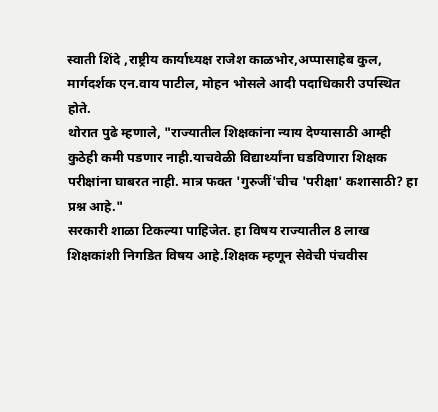स्वाती शिंदे ,राष्ट्रीय कार्याध्यक्ष राजेश काळभोर,अप्पासाहेब कुल, मार्गदर्शक एन.वाय पाटील, मोहन भोसले आदी पदाधिकारी उपस्थित होते.
थोरात पुढे म्हणाले, "राज्यातील शिक्षकांना न्याय देण्यासाठी आम्ही कुठेही कमी पडणार नाही.याचवेळी विद्यार्थ्यांना घडविणारा शिक्षक परीक्षांना घाबरत नाही. मात्र फक्त 'गुरुजीं'चीच 'परीक्षा' कशासाठी? हा प्रश्न आहे."
सरकारी शाळा टिकल्या पाहिजेत. हा विषय राज्यातील 8 लाख शिक्षकांशी निगडित विषय आहे.शिक्षक म्हणून सेवेची पंचवीस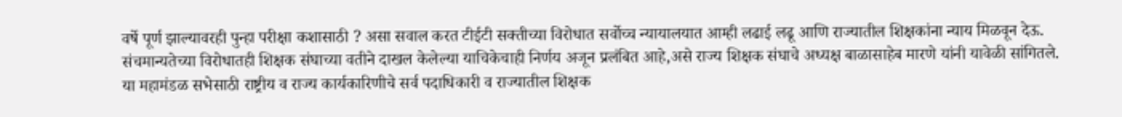वर्षे पूर्ण झाल्यावरही पुन्हा परीक्षा कशासाठी ? असा सवाल करत टीईटी सक्तीच्या विरोधात सर्वोच्च न्यायालयात आम्ही लढाई लढू आणि राज्यातील शिक्षकांना न्याय मिळवून देऊ. संचमान्यतेच्या विरोधातही शिक्षक संघाच्या वतीने दाखल केलेल्या याचिकेचाही निर्णय अजून प्रलंबित आहे,असे राज्य शिक्षक संघाचे अध्यक्ष बाळासाहेब मारणे यांनी यावेळी सांगितले.
या महामंडळ सभेसाठी राष्ट्रीय व राज्य कार्यकारिणीचे सर्व पदाधिकारी व राज्यातील शिक्षक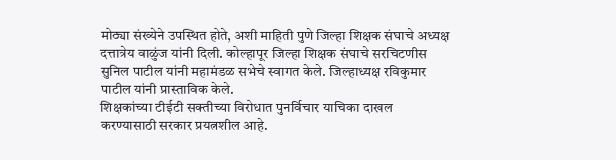मोठ्या संख्येने उपस्थित होते, अशी माहिती पुणे जिल्हा शिक्षक संघाचे अध्यक्ष दत्तात्रेय वाळुंज यांनी दिली. कोल्हापूर जिल्हा शिक्षक संघाचे सरचिटणीस सुनिल पाटील यांनी महामंडळ सभेचे स्वागत केले. जिल्हाध्यक्ष रविकुमार पाटील यांनी प्रास्ताविक केले.
शिक्षकांच्या टीईटी सक्तीच्या विरोधात पुनर्विचार याचिका दाखल करण्यासाठी सरकार प्रयत्नशील आहे.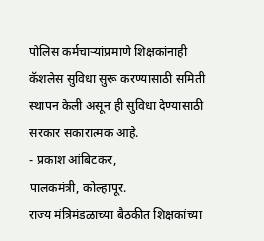पोलिस कर्मचाऱ्यांप्रमाणे शिक्षकांनाही कॅशलेस सुविधा सुरू करण्यासाठी समिती स्थापन केली असून ही सुविधा देण्यासाठी सरकार सकारात्मक आहे.
- प्रकाश आंबिटकर,
पालकमंत्री, कोल्हापूर.
राज्य मंत्रिमंडळाच्या बैठकीत शिक्षकांच्या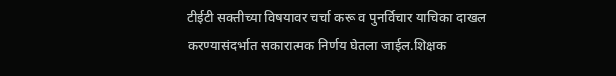टीईटी सक्तीच्या विषयावर चर्चा करू व पुनर्विचार याचिका दाखल करण्यासंदर्भात सकारात्मक निर्णय घेतला जाईल.शिक्षक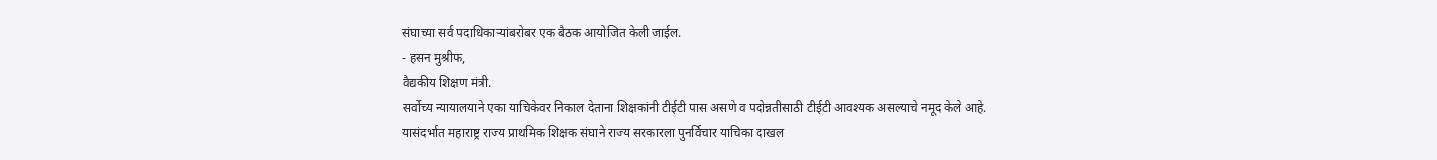संघाच्या सर्व पदाधिकाऱ्यांबरोबर एक बैठक आयोजित केली जाईल.
- हसन मुश्रीफ,
वैद्यकीय शिक्षण मंत्री.
सर्वोच्य न्यायालयाने एका याचिकेवर निकाल देताना शिक्षकांनी टीईटी पास असणे व पदोन्नतीसाठी टीईटी आवश्यक असल्याचे नमूद केले आहे. यासंदर्भात महाराष्ट्र राज्य प्राथमिक शिक्षक संघाने राज्य सरकारला पुनर्विचार याचिका दाखल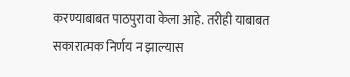करण्याबाबत पाठपुरावा केला आहे. तरीही याबाबत सकारात्मक निर्णय न झाल्यास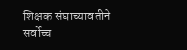शिक्षक संघाच्यावतीने सर्वोच्च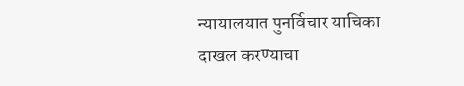न्यायालयात पुनर्विचार याचिका दाखल करण्याचा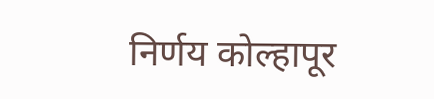निर्णय कोल्हापूर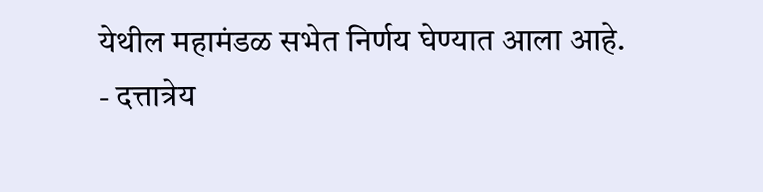येथील महामंडळ सभेत निर्णय घेण्यात आला आहे.
- दत्तात्रेय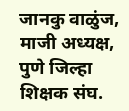जानकु वाळुंज,
माजी अध्यक्ष, पुणे जिल्हा शिक्षक संघ.